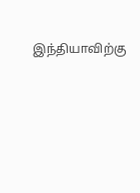இந்தியாவிற்கு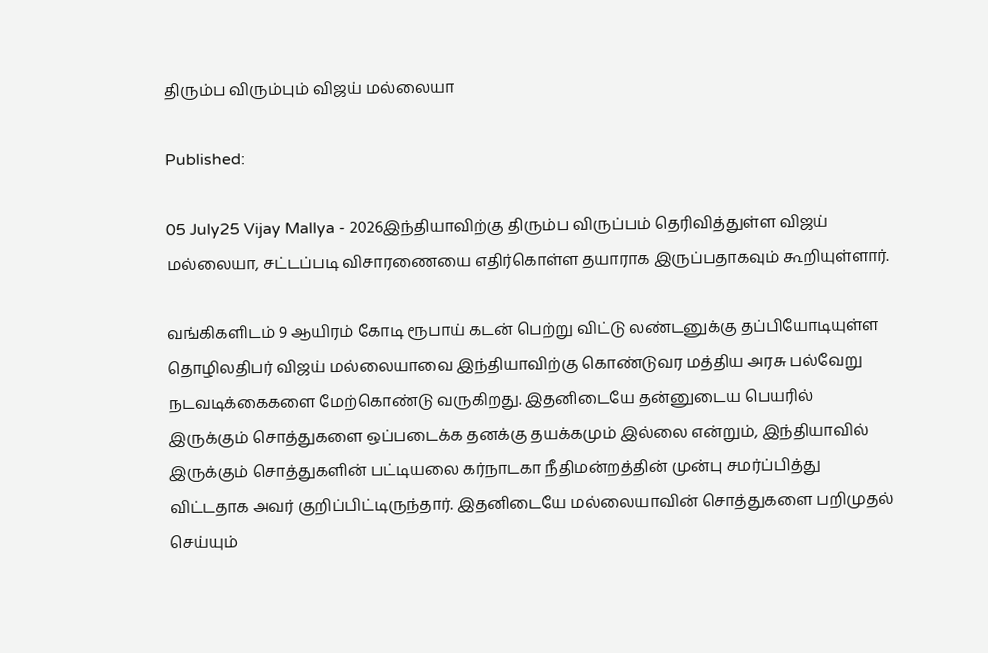திரும்ப விரும்பும் விஜய் மல்லையா

Published:

05 July25 Vijay Mallya - 2026இந்தியாவிற்கு திரும்ப விருப்பம் தெரிவித்துள்ள விஜய் மல்லையா, சட்டப்படி விசாரணையை எதிர்கொள்ள தயாராக இருப்பதாகவும் கூறியுள்ளார்.

வங்கிகளிடம் 9 ஆயிரம் கோடி ரூபாய் கடன் பெற்று விட்டு லண்டனுக்கு தப்பியோடியுள்ள தொழிலதிபர் விஜய் மல்லையாவை இந்தியாவிற்கு கொண்டுவர மத்திய அரசு பல்வேறு நடவடிக்கைகளை மேற்கொண்டு வருகிறது. இதனிடையே தன்னுடைய பெயரில் இருக்கும் சொத்துகளை ஒப்படைக்க தனக்கு தயக்கமும் இல்லை என்றும், இந்தியாவில் இருக்கும் சொத்துகளின் பட்டியலை கர்நாடகா நீதிமன்றத்தின் முன்பு சமர்ப்பித்து விட்டதாக அவர் குறிப்பிட்டிருந்தார். இதனிடையே மல்லையாவின் சொத்துகளை பறிமுதல் செய்யும்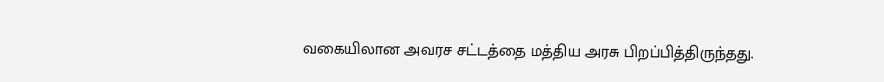வகையிலான அவரச சட்டத்தை மத்திய அரசு பிறப்பித்திருந்தது.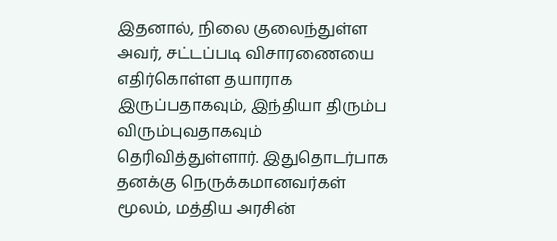இதனால், நிலை குலைந்துள்ள அவர், சட்டப்படி விசாரணையை எதிர்கொள்ள தயாராக இருப்பதாகவும், இந்தியா திரும்ப விரும்புவதாகவும் தெரிவித்துள்ளார். இதுதொடர்பாக தனக்கு நெருக்கமானவர்கள் மூலம், மத்திய அரசின்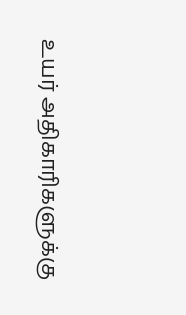உயர் அதிகாரிகளுக்கு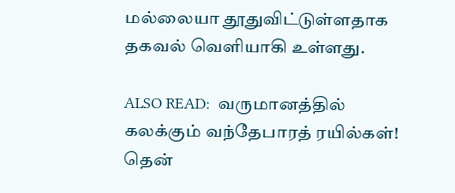மல்லையா தூதுவிட்டுள்ளதாக தகவல் வெளியாகி உள்ளது.

ALSO READ:  வருமானத்தில் கலக்கும் வந்தேபாரத் ரயில்கள்! தென்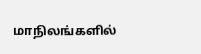மாநிலங்களில்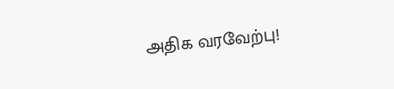அதிக வரவேற்பு!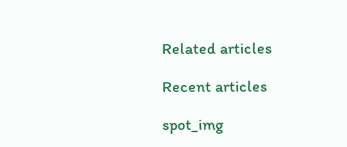Related articles

Recent articles

spot_img